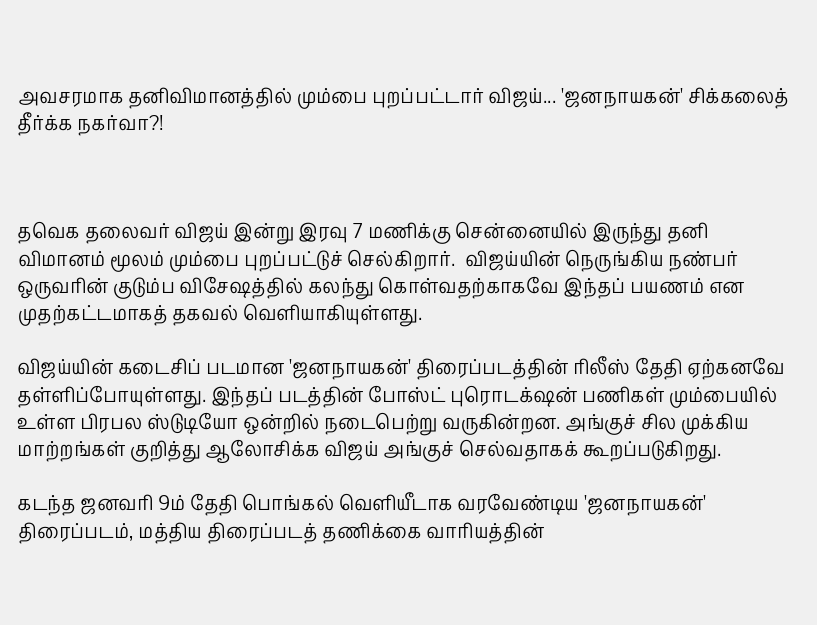அவசரமாக தனிவிமானத்தில் மும்பை புறப்பட்டார் விஜய்... 'ஜனநாயகன்' சிக்கலைத் தீர்க்க நகர்வா?!



தவெக தலைவர் விஜய் இன்று இரவு 7 மணிக்கு சென்னையில் இருந்து தனி விமானம் மூலம் மும்பை புறப்பட்டுச் செல்கிறார்.  விஜய்யின் நெருங்கிய நண்பர் ஒருவரின் குடும்ப விசேஷத்தில் கலந்து கொள்வதற்காகவே இந்தப் பயணம் என முதற்கட்டமாகத் தகவல் வெளியாகியுள்ளது.

விஜய்யின் கடைசிப் படமான 'ஜனநாயகன்' திரைப்படத்தின் ரிலீஸ் தேதி ஏற்கனவே தள்ளிப்போயுள்ளது. இந்தப் படத்தின் போஸ்ட் புரொடக்‌ஷன் பணிகள் மும்பையில் உள்ள பிரபல ஸ்டுடியோ ஒன்றில் நடைபெற்று வருகின்றன. அங்குச் சில முக்கிய மாற்றங்கள் குறித்து ஆலோசிக்க விஜய் அங்குச் செல்வதாகக் கூறப்படுகிறது.

கடந்த ஜனவரி 9ம் தேதி பொங்கல் வெளியீடாக வரவேண்டிய 'ஜனநாயகன்' திரைப்படம், மத்திய திரைப்படத் தணிக்கை வாரியத்தின்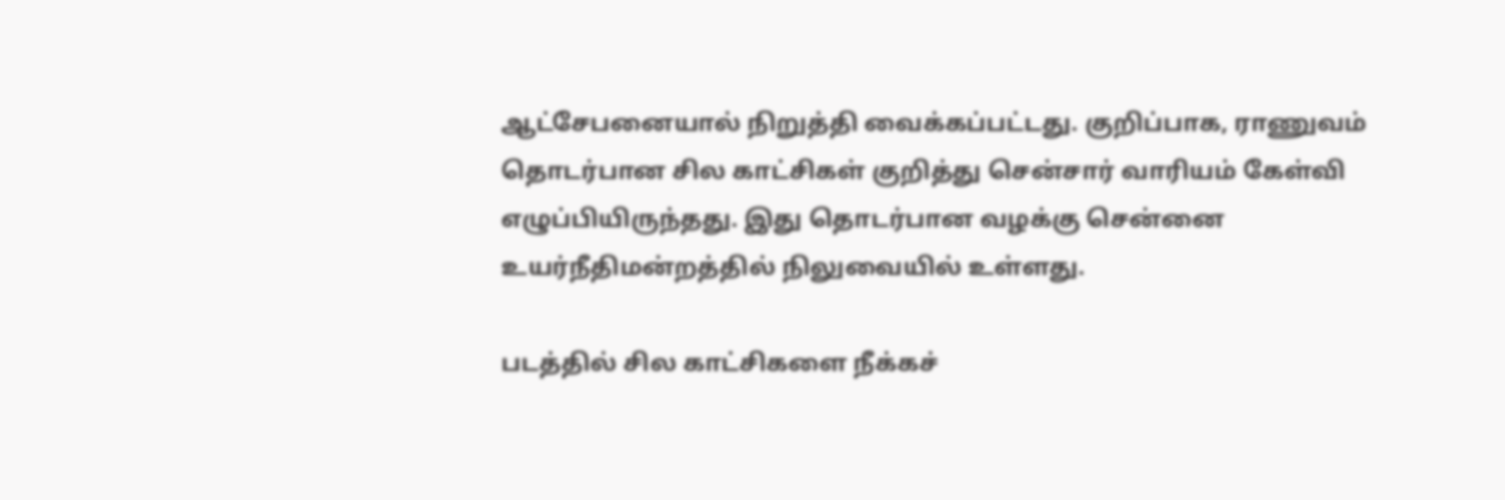ஆட்சேபனையால் நிறுத்தி வைக்கப்பட்டது. குறிப்பாக, ராணுவம் தொடர்பான சில காட்சிகள் குறித்து சென்சார் வாரியம் கேள்வி எழுப்பியிருந்தது. இது தொடர்பான வழக்கு சென்னை உயர்நீதிமன்றத்தில் நிலுவையில் உள்ளது.

படத்தில் சில காட்சிகளை நீக்கச்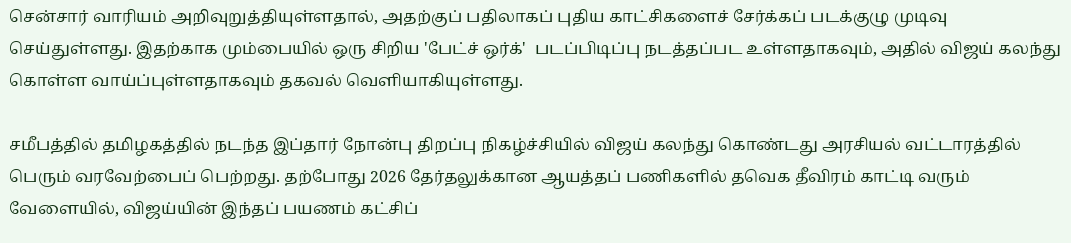சென்சார் வாரியம் அறிவுறுத்தியுள்ளதால், அதற்குப் பதிலாகப் புதிய காட்சிகளைச் சேர்க்கப் படக்குழு முடிவு செய்துள்ளது. இதற்காக மும்பையில் ஒரு சிறிய 'பேட்ச் ஒர்க்'  படப்பிடிப்பு நடத்தப்பட உள்ளதாகவும், அதில் விஜய் கலந்து கொள்ள வாய்ப்புள்ளதாகவும் தகவல் வெளியாகியுள்ளது.

சமீபத்தில் தமிழகத்தில் நடந்த இப்தார் நோன்பு திறப்பு நிகழ்ச்சியில் விஜய் கலந்து கொண்டது அரசியல் வட்டாரத்தில் பெரும் வரவேற்பைப் பெற்றது. தற்போது 2026 தேர்தலுக்கான ஆயத்தப் பணிகளில் தவெக தீவிரம் காட்டி வரும் வேளையில், விஜய்யின் இந்தப் பயணம் கட்சிப்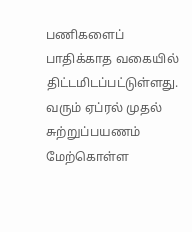பணிகளைப் பாதிக்காத வகையில் திட்டமிடப்பட்டுள்ளது. வரும் ஏப்ரல் முதல் சுற்றுப்பயணம் மேற்கொள்ள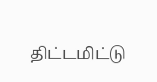திட்டமிட்டு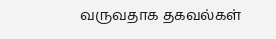வருவதாக தகவல்கள்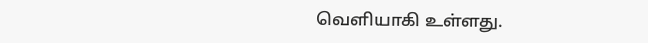வெளியாகி உள்ளது.